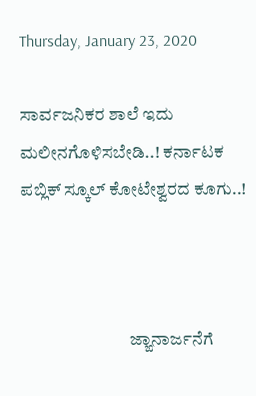Thursday, January 23, 2020

ಸಾರ್ವಜನಿಕರ ಶಾಲೆ ಇದು ಮಲೀನಗೊಳಿಸಬೇಡಿ..! ಕರ್ನಾಟಕ ಪಬ್ಲಿಕ್ ಸ್ಕೂಲ್ ಕೋಟೇಶ್ವರದ ಕೂಗು..!



                               ಜ್ಙಾನಾರ್ಜನೆಗೆ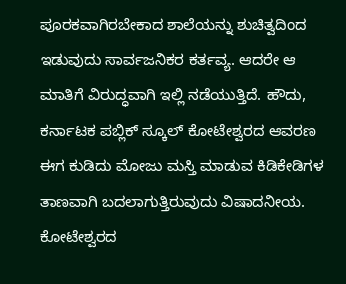ಪೂರಕವಾಗಿರಬೇಕಾದ ಶಾಲೆಯನ್ನು ಶುಚಿತ್ವದಿಂದ ಇಡುವುದು ಸಾರ್ವಜನಿಕರ ಕರ್ತವ್ಯ. ಆದರೇ ಆ ಮಾತಿಗೆ ವಿರುದ್ಧವಾಗಿ ಇಲ್ಲಿ ನಡೆಯುತ್ತಿದೆ. ಹೌದು, ಕರ್ನಾಟಕ ಪಬ್ಲಿಕ್ ಸ್ಕೂಲ್ ಕೋಟೇಶ್ವರದ ಆವರಣ ಈಗ ಕುಡಿದು ಮೋಜು ಮಸ್ತಿ ಮಾಡುವ ಕಿಡಿಕೇಡಿಗಳ ತಾಣವಾಗಿ ಬದಲಾಗುತ್ತಿರುವುದು ವಿಷಾದನೀಯ. ಕೋಟೇಶ್ವರದ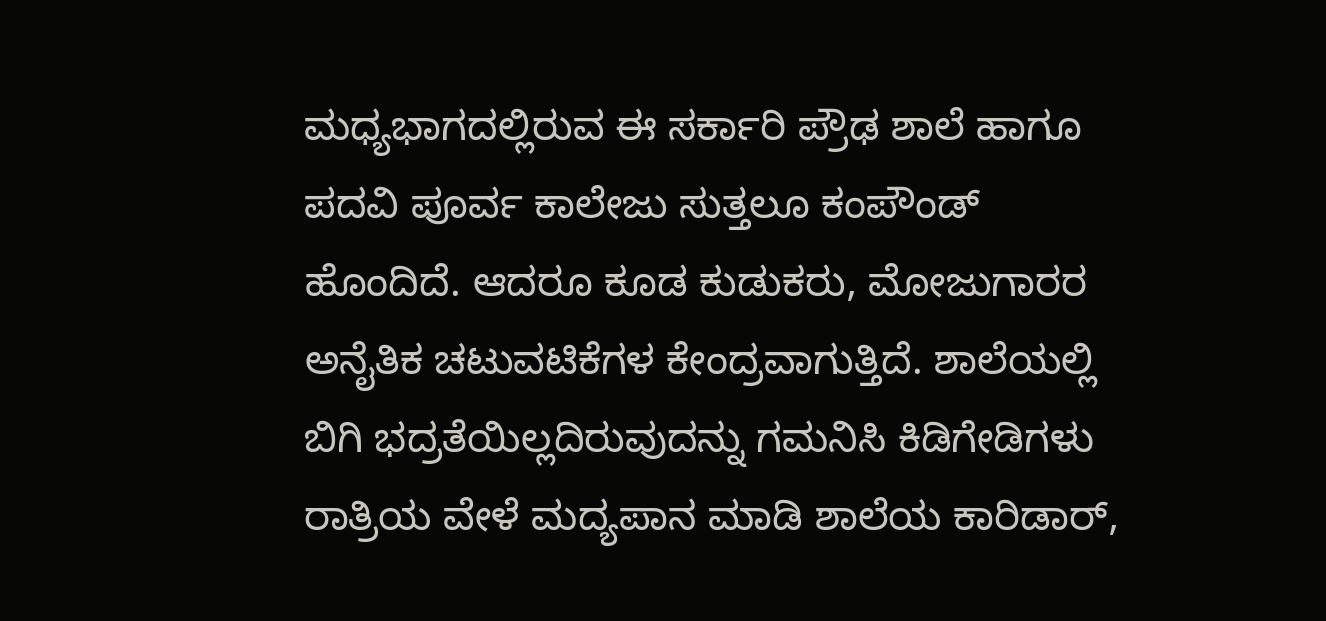ಮಧ್ಯಭಾಗದಲ್ಲಿರುವ ಈ ಸರ್ಕಾರಿ ಪ್ರೌಢ ಶಾಲೆ ಹಾಗೂ ಪದವಿ ಪೂರ್ವ ಕಾಲೇಜು ಸುತ್ತಲೂ ಕಂಪೌಂಡ್ ಹೊಂದಿದೆ. ಆದರೂ ಕೂಡ ಕುಡುಕರು, ಮೋಜುಗಾರರ ಅನೈತಿಕ ಚಟುವಟಿಕೆಗಳ ಕೇಂದ್ರವಾಗುತ್ತಿದೆ. ಶಾಲೆಯಲ್ಲಿ ಬಿಗಿ ಭದ್ರತೆಯಿಲ್ಲದಿರುವುದನ್ನು ಗಮನಿಸಿ ಕಿಡಿಗೇಡಿಗಳು ರಾತ್ರಿಯ ವೇಳೆ ಮದ್ಯಪಾನ ಮಾಡಿ ಶಾಲೆಯ ಕಾರಿಡಾರ್,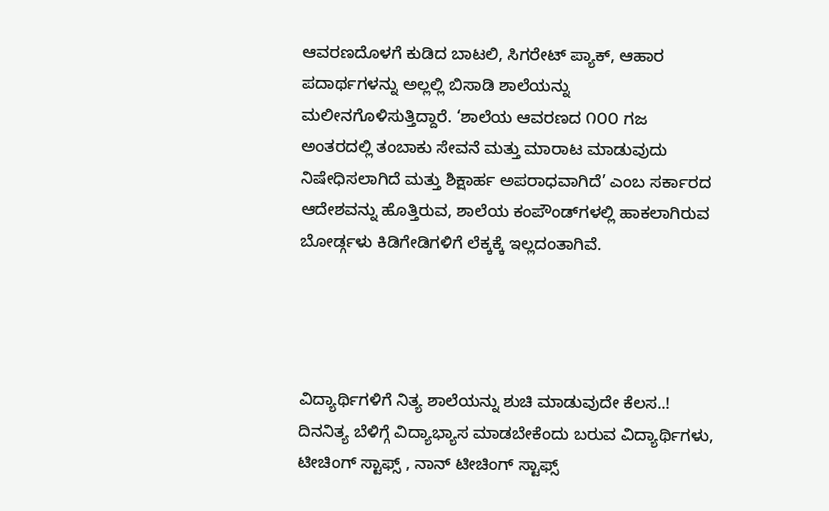ಆವರಣದೊಳಗೆ ಕುಡಿದ ಬಾಟಲಿ, ಸಿಗರೇಟ್ ಪ್ಯಾಕ್, ಆಹಾರ ಪದಾರ್ಥಗಳನ್ನು ಅಲ್ಲಲ್ಲಿ ಬಿಸಾಡಿ ಶಾಲೆಯನ್ನು ಮಲೀನಗೊಳಿಸುತ್ತಿದ್ದಾರೆ. ‘ಶಾಲೆಯ ಆವರಣದ ೧೦೦ ಗಜ ಅಂತರದಲ್ಲಿ ತಂಬಾಕು ಸೇವನೆ ಮತ್ತು ಮಾರಾಟ ಮಾಡುವುದು ನಿಷೇಧಿಸಲಾಗಿದೆ ಮತ್ತು ಶಿಕ್ಷಾರ್ಹ ಅಪರಾಧವಾಗಿದೆ’ ಎಂಬ ಸರ್ಕಾರದ ಆದೇಶವನ್ನು ಹೊತ್ತಿರುವ, ಶಾಲೆಯ ಕಂಪೌಂಡ್‌ಗಳಲ್ಲಿ ಹಾಕಲಾಗಿರುವ ಬೋರ್ಡ್ಗಳು ಕಿಡಿಗೇಡಿಗಳಿಗೆ ಲೆಕ್ಕಕ್ಕೆ ಇಲ್ಲದಂತಾಗಿವೆ.




ವಿದ್ಯಾರ್ಥಿಗಳಿಗೆ ನಿತ್ಯ ಶಾಲೆಯನ್ನು ಶುಚಿ ಮಾಡುವುದೇ ಕೆಲಸ..!
ದಿನನಿತ್ಯ ಬೆಳಿಗ್ಗೆ ವಿದ್ಯಾಭ್ಯಾಸ ಮಾಡಬೇಕೆಂದು ಬರುವ ವಿದ್ಯಾರ್ಥಿಗಳು,  ಟೀಚಿಂಗ್ ಸ್ಟಾಫ್ಸ್ , ನಾನ್ ಟೀಚಿಂಗ್ ಸ್ಟಾಫ್ಸ್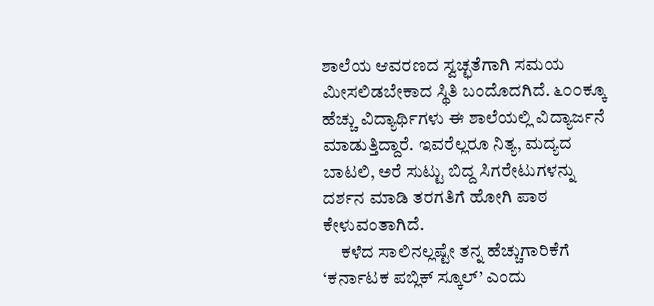ಶಾಲೆಯ ಆವರಣದ ಸ್ವಚ್ಛತೆಗಾಗಿ ಸಮಯ ಮೀಸಲಿಡಬೇಕಾದ ಸ್ಥಿತಿ ಬಂದೊದಗಿದೆ. ೬೦೦ಕ್ಕೂ ಹೆಚ್ಚು ವಿದ್ಯಾರ್ಥಿಗಳು ಈ ಶಾಲೆಯಲ್ಲಿ ವಿದ್ಯಾರ್ಜನೆ ಮಾಡುತ್ತಿದ್ದಾರೆ. ಇವರೆಲ್ಲರೂ ನಿತ್ಯ, ಮದ್ಯದ ಬಾಟಲಿ, ಅರೆ ಸುಟ್ಟು ಬಿದ್ದ ಸಿಗರೇಟುಗಳನ್ನು ದರ್ಶನ ಮಾಡಿ ತರಗತಿಗೆ ಹೋಗಿ ಪಾಠ ಕೇಳುವಂತಾಗಿದೆ.
     ಕಳೆದ ಸಾಲಿನಲ್ಲಷ್ಟೇ ತನ್ನ ಹೆಚ್ಚುಗಾರಿಕೆಗೆ ‘ಕರ್ನಾಟಕ ಪಬ್ಲಿಕ್ ಸ್ಕೂಲ್’ ಎಂದು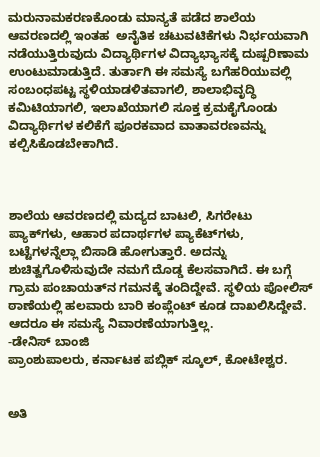ಮರುನಾಮಕರಣಕೊಂಡು ಮಾನ್ಯತೆ ಪಡೆದ ಶಾಲೆಯ ಆವರಣದಲ್ಲಿ ಇಂತಹ  ಅನೈತಿಕ ಚಟುವಟಿಕೆಗಳು ನಿರ್ಭಯವಾಗಿ ನಡೆಯುತ್ತಿರುವುದು ವಿದ್ಯಾರ್ಥಿಗಳ ವಿದ್ಯಾಭ್ಯಾಸಕ್ಕೆ ದುಷ್ಪರಿಣಾಮ ಉಂಟುಮಾಡುತ್ತಿದೆ. ತುರ್ತಾಗಿ ಈ ಸಮಸ್ಯೆ ಬಗೆಹರಿಯುವಲ್ಲಿ ಸಂಬಂಧಪಟ್ಟ ಸ್ಥಳಿಯಾಡಳಿತವಾಗಲಿ, ಶಾಲಾಭಿವೃದ್ಧಿ ಕಮಿಟಿಯಾಗಲಿ, ಇಲಾಖೆಯಾಗಲಿ ಸೂಕ್ತ ಕ್ರಮಕೈಗೊಂಡು ವಿದ್ಯಾರ್ಥಿಗಳ ಕಲಿಕೆಗೆ ಪೂರಕವಾದ ವಾತಾವರಣವನ್ನು ಕಲ್ಪಿಸಿಕೊಡಬೇಕಾಗಿದೆ.



ಶಾಲೆಯ ಆವರಣದಲ್ಲಿ ಮದ್ಯದ ಬಾಟಲಿ, ಸಿಗರೇಟು ಪ್ಯಾಕ್‌ಗಳು, ಆಹಾರ ಪದಾರ್ಥಗಳ ಪ್ಯಾಕೆಟ್‌ಗಳು, ಬಟ್ಟೆಗಳನ್ನೆಲ್ಲಾ ಬಿಸಾಡಿ ಹೋಗುತ್ತಾರೆ. ಅದನ್ನು ಶುಚಿತ್ವಗೊಳಿಸುವುದೇ ನಮಗೆ ದೊಡ್ಡ ಕೆಲಸವಾಗಿದೆ. ಈ ಬಗ್ಗೆ ಗ್ರಾಮ ಪಂಚಾಯತ್‌ನ ಗಮನಕ್ಕೆ ತಂದಿದ್ದೇವೆ. ಸ್ಥಳಿಯ ಪೋಲಿಸ್ ಠಾಣೆಯಲ್ಲಿ ಹಲವಾರು ಬಾರಿ ಕಂಪ್ಲೆಂಟ್ ಕೂಡ ದಾಖಲಿಸಿದ್ದೇವೆ. ಆದರೂ ಈ ಸಮಸ್ಯೆ ನಿವಾರಣೆಯಾಗುತ್ತಿಲ್ಲ.
-ಡೇನಿಸ್ ಬಾಂಜಿ
ಪ್ರಾಂಶುಪಾಲರು, ಕರ್ನಾಟಕ ಪಬ್ಲಿಕ್ ಸ್ಕೂಲ್, ಕೋಟೇಶ್ವರ.


ಅತಿ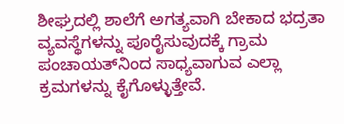ಶೀಘ್ರದಲ್ಲಿ ಶಾಲೆಗೆ ಅಗತ್ಯವಾಗಿ ಬೇಕಾದ ಭದ್ರತಾ ವ್ಯವಸ್ಥೆಗಳನ್ನು ಪೂರೈಸುವುದಕ್ಕೆ ಗ್ರಾಮ ಪಂಚಾಯತ್‌ನಿಂದ ಸಾಧ್ಯವಾಗುವ ಎಲ್ಲಾ ಕ್ರಮಗಳನ್ನು ಕೈಗೊಳ್ಳುತ್ತೇವೆ.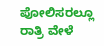ಪೋಲಿಸರಲ್ಲೂ ರಾತ್ರಿ ವೇಳೆ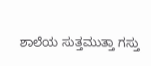ಶಾಲೆಯ ಸುತ್ತಮುತ್ತಾ ಗಸ್ತು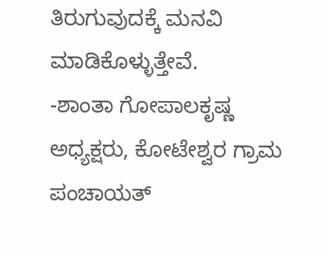ತಿರುಗುವುದಕ್ಕೆ ಮನವಿ ಮಾಡಿಕೊಳ್ಳುತ್ತೇವೆ.
-ಶಾಂತಾ ಗೋಪಾಲಕೃಷ್ಣ
ಅಧ್ಯಕ್ಷರು, ಕೋಟೇಶ್ವರ ಗ್ರಾಮ ಪಂಚಾಯತ್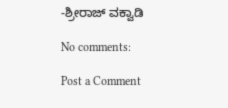-ಶ್ರೀರಾಜ್ ವಕ್ವಾಡಿ

No comments:

Post a Comment